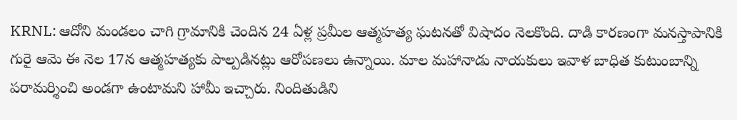KRNL: ఆదోని మండలం చాగి గ్రామానికి చెందిన 24 ఏళ్ల ప్రమీల ఆత్మహత్య ఘటనతో విషాదం నెలకొంది. దాడి కారణంగా మనస్తాపానికి గురై ఆమె ఈ నెల 17న ఆత్మహత్యకు పాల్పడినట్లు ఆరోపణలు ఉన్నాయి. మాల మహానాడు నాయకులు ఇవాళ బాధిత కుటుంబాన్ని పరామర్శించి అండగా ఉంటామని హామీ ఇచ్చారు. నిందితుడిని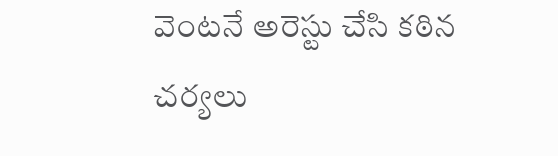వెంటనే అరెస్టు చేసి కఠిన చర్యలు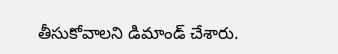తీసుకోవాలని డిమాండ్ చేశారు.